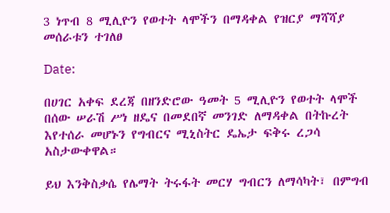3 ነጥብ 8 ሚሊዮን የወተት ላሞችን በማዳቀል የዝርያ ማሻሻያ መሰራቱን ተገለፀ

Date:

በሀገር አቀፍ ደረጃ በዘንድሮው ዓመት 5 ሚሊዮን የወተት ላሞች በሰው ሠራሽ ሥነ ዘዴና በመደበኛ መንገድ ለማዳቀል በትኩረት እየተሰራ መሆኑን የግብርና ሚኒስትር ዴኤታ ፍቅሩ ረጋሳ አስታውቀዋል።

ይህ እንቅስቃሴ የሌማት ትሩፋት መርሃ ግብርን ለማሳካት፣ በምግብ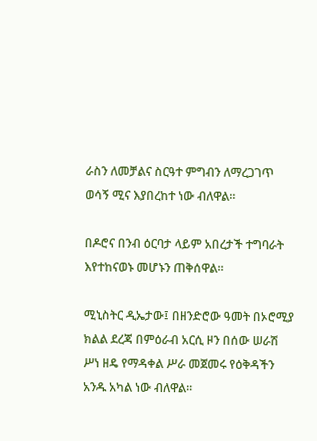ራስን ለመቻልና ስርዓተ ምግብን ለማረጋገጥ ወሳኝ ሚና እያበረከተ ነው ብለዋል።

በዶሮና በንብ ዕርባታ ላይም አበረታች ተግባራት እየተከናወኑ መሆኑን ጠቅሰዋል።

ሚኒስትር ዲኤታው፤ በዘንድሮው ዓመት በኦሮሚያ ክልል ደረጃ በምዕራብ አርሲ ዞን በሰው ሠራሽ ሥነ ዘዴ የማዳቀል ሥራ መጀመሩ የዕቅዳችን አንዱ አካል ነው ብለዋል።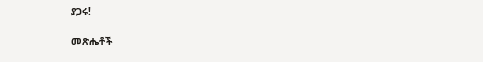ያጋሩ!

መጽሔቶች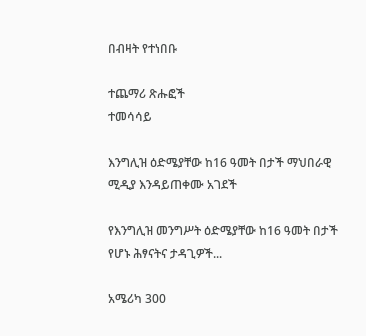በብዛት የተነበቡ

ተጨማሪ ጽሑፎች
ተመሳሳይ

እንግሊዝ ዕድሜያቸው ከ16 ዓመት በታች ማህበራዊ ሚዲያ እንዳይጠቀሙ አገደች

የእንግሊዝ መንግሥት ዕድሜያቸው ከ16 ዓመት በታች የሆኑ ሕፃናትና ታዳጊዎች...

አሜሪካ 300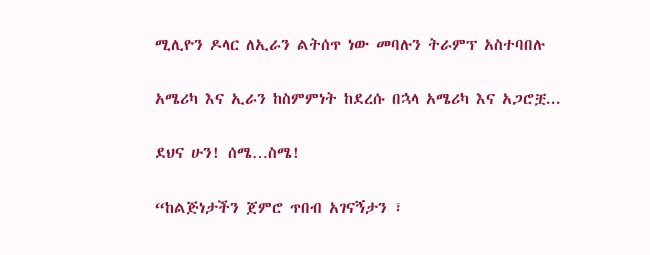ሚሊዮን ዶላር ለኢራን ልትሰጥ ነው መባሉን ትራምፕ አስተባበሉ

አሜሪካ እና ኢራን ከስምምነት ከደረሱ በኋላ አሜሪካ እና አጋሮቿ...

ደህና ሁን! ሰሜ…ስሜ!

“ከልጅነታችን ጀምሮ ጥበብ አገናኝታን ፣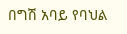በግሽ አባይ የባህል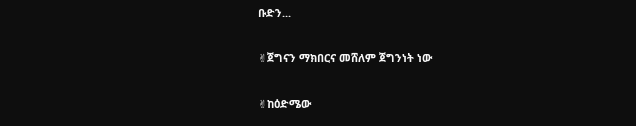ቡድን...

✌ጀግናን ማክበርና መሸለም ጀግንነት ነው

✌ከዕድሜው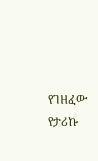የገዘፈው የታሪኩ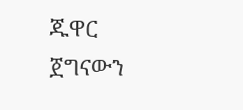ጁዋር ጀግናውን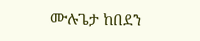ሙሉጌታ ከበደን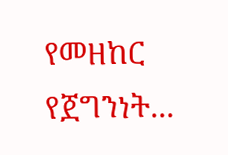የመዘከር የጀግንነት...